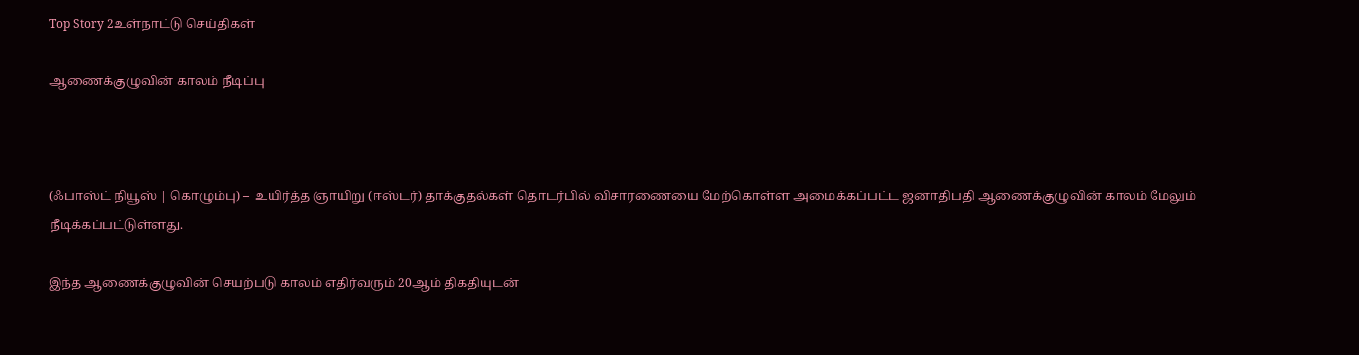Top Story 2உள்நாட்டு செய்திகள்

ஆணைக்குழுவின் காலம் நீடிப்பு



(ஃபாஸ்ட் நியூஸ் | கொழும்பு) –  உயிர்த்த ஞாயிறு (ஈஸ்டர்) தாக்குதல்கள் தொடர்பில் விசாரணையை மேற்கொள்ள அமைக்கப்பட்ட ஜனாதிபதி ஆணைக்குழுவின் காலம் மேலும் நீடிக்கப்பட்டுள்ளது.

இந்த ஆணைக்குழுவின் செயற்படு காலம் எதிர்வரும் 20ஆம் திகதியுடன்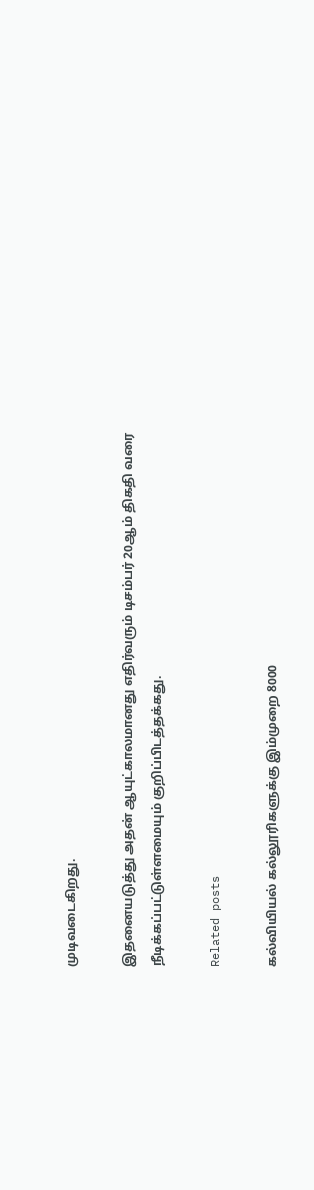முடிவடைகிறது.

இதனையடுத்து அதன் ஆயுட்காலமானது எதிர்வரும் டிசம்பர் 20ஆம் திகதி வரை நீடிக்கப்பட்டுள்ளமையும் குறிப்பிடத்தக்கது.

Related posts

கல்வியியல் கல்லூரிகளுக்கு இம்முறை 8000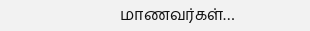மாணவர்கள்…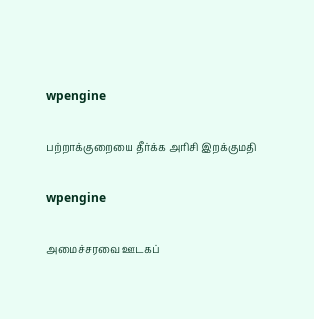wpengine

பற்றாக்குறையை தீர்க்க அரிசி இறக்குமதி

wpengine

அமைச்சரவை ஊடகப்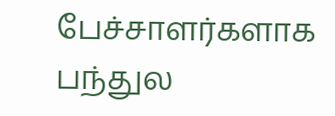பேச்சாளர்களாக பந்துல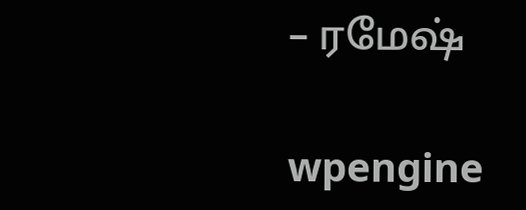– ரமேஷ்

wpengine